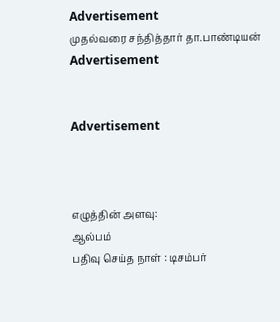Advertisement
முதல்வரை சந்தித்தார் தா.பாண்டியன்
Advertisement


Advertisement



எழுத்தின் அளவு:
ஆல்பம்
பதிவு செய்த நாள் : டிசம்பர்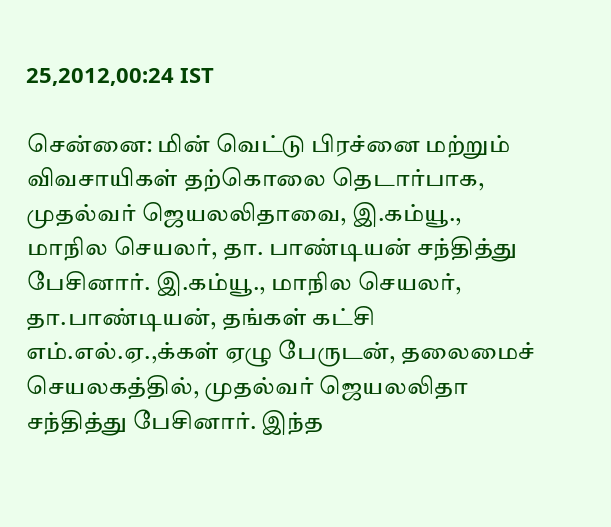25,2012,00:24 IST

சென்னை: மின் வெட்டு பிரச்னை மற்றும் விவசாயிகள் தற்கொலை தெடார்பாக, முதல்வர் ஜெயலலிதாவை, இ.கம்யூ., மாநில செயலர், தா. பாண்டியன் சந்தித்து பேசினார். இ.கம்யூ., மாநில செயலர், தா.பாண்டியன், தங்கள் கட்சி எம்.எல்.ஏ.,க்கள் ஏழு பேருடன், தலைமைச் செயலகத்தில், முதல்வர் ஜெயலலிதா சந்தித்து பேசினார். இந்த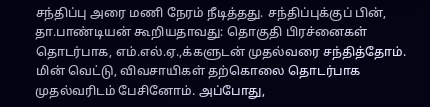சந்திப்பு அரை மணி நேரம் நீடித்தது. சந்திப்புக்குப் பின், தா.பாண்டியன் கூறியதாவது: தொகுதி பிரச்னைகள் தொடர்பாக, எம்.எல்.ஏ.,க்களுடன் முதல்வரை சந்தித்தோம். மின் வெட்டு, விவசாயிகள் தற்கொலை தொடர்பாக முதல்வரிடம் பேசினோம். அப்போது,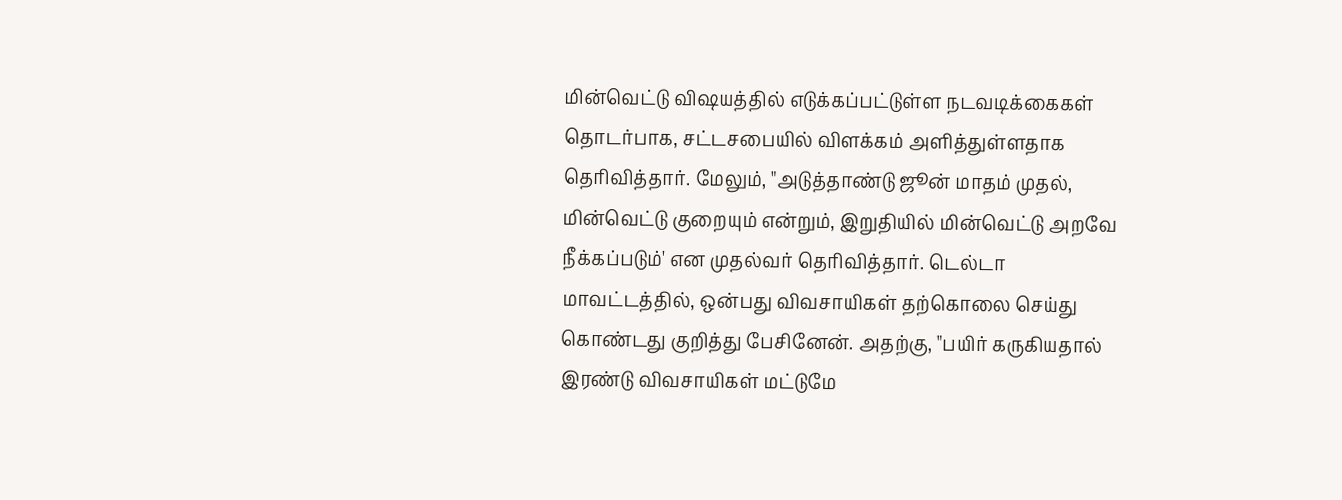மின்வெட்டு விஷயத்தில் எடுக்கப்பட்டுள்ள நடவடிக்கைகள் தொடர்பாக, சட்டசபையில் விளக்கம் அளித்துள்ளதாக தெரிவித்தார். மேலும், "அடுத்தாண்டு ஜூன் மாதம் முதல், மின்வெட்டு குறையும் என்றும், இறுதியில் மின்வெட்டு அறவே நீக்கப்படும்' என முதல்வர் தெரிவித்தார். டெல்டா மாவட்டத்தில், ஒன்பது விவசாயிகள் தற்கொலை செய்து கொண்டது குறித்து பேசினேன். அதற்கு, "பயிர் கருகியதால் இரண்டு விவசாயிகள் மட்டுமே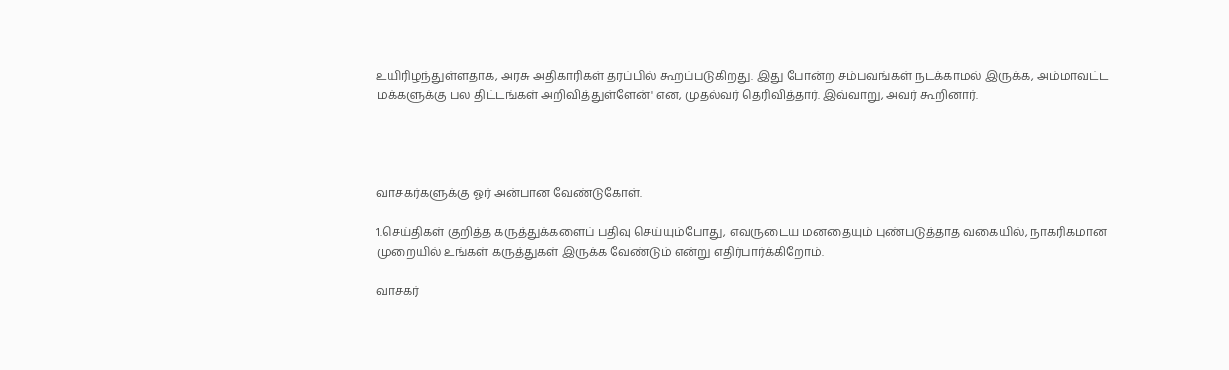உயிரிழந்துள்ளதாக, அரசு அதிகாரிகள் தரப்பில் கூறப்படுகிறது. இது போன்ற சம்பவங்கள் நடக்காமல் இருக்க, அம்மாவட்ட மக்களுக்கு பல திட்டங்கள் அறிவித்துள்ளேன்' என, முதல்வர் தெரிவித்தார். இவ்வாறு, அவர் கூறினார்.




வாசகர்களுக்கு ஓர் அன்பான வேண்டுகோள்.

1.செய்திகள் குறித்த கருத்துக்களைப் பதிவு செய்யும்போது, எவருடைய மனதையும் புண்படுத்தாத வகையில், நாகரிகமான முறையில் உங்கள் கருத்துகள் இருக்க வேண்டும் என்று எதிர்பார்க்கிறோம்.

வாசகர்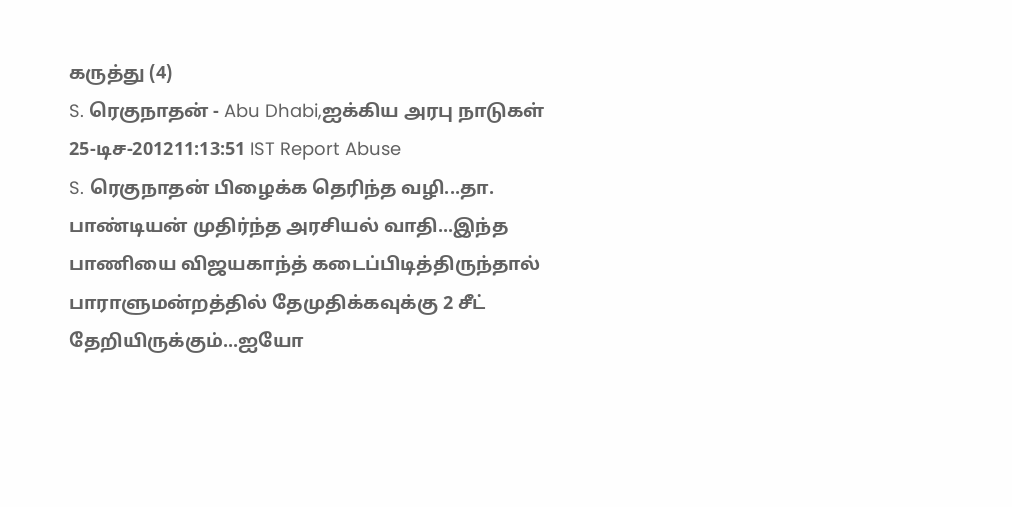கருத்து (4)
S. ரெகுநாதன் - Abu Dhabi,ஐக்கிய அரபு நாடுகள்
25-டிச-201211:13:51 IST Report Abuse
S. ரெகுநாதன் பிழைக்க தெரிந்த வழி...தா. பாண்டியன் முதிர்ந்த அரசியல் வாதி...இந்த பாணியை விஜயகாந்த் கடைப்பிடித்திருந்தால் பாராளுமன்றத்தில் தேமுதிக்கவுக்கு 2 சீட் தேறியிருக்கும்...ஐயோ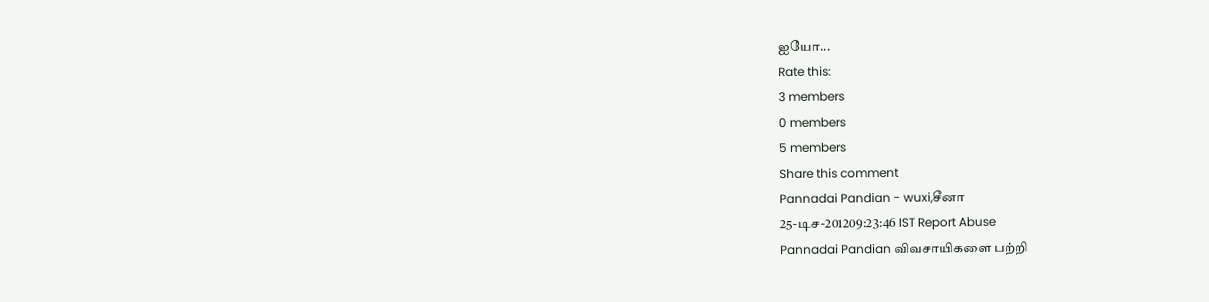ஐயோ...
Rate this:
3 members
0 members
5 members
Share this comment
Pannadai Pandian - wuxi,சீனா
25-டிச-201209:23:46 IST Report Abuse
Pannadai Pandian விவசாயிகளை பற்றி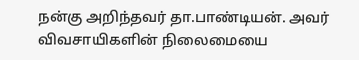நன்கு அறிந்தவர் தா.பாண்டியன். அவர் விவசாயிகளின் நிலைமையை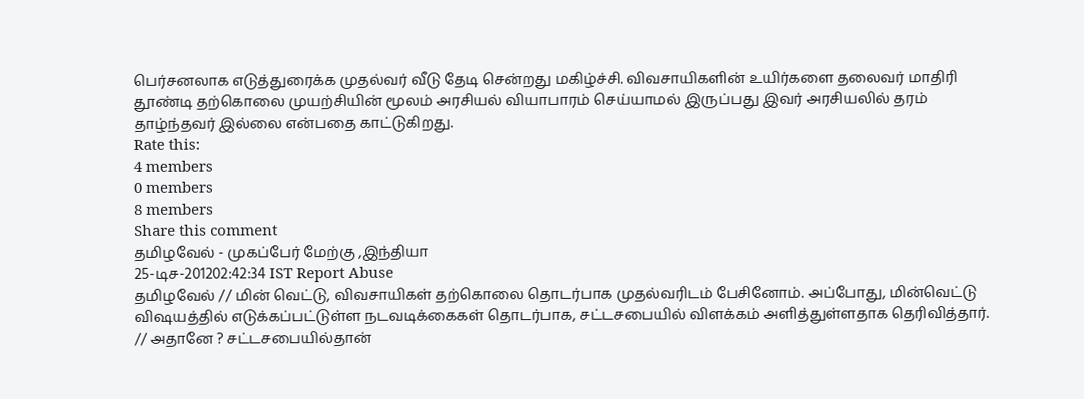பெர்சனலாக எடுத்துரைக்க முதல்வர் வீடு தேடி சென்றது மகிழ்ச்சி. விவசாயிகளின் உயிர்களை தலைவர் மாதிரி தூண்டி தற்கொலை முயற்சியின் மூலம் அரசியல் வியாபாரம் செய்யாமல் இருப்பது இவர் அரசியலில் தரம் தாழ்ந்தவர் இல்லை என்பதை காட்டுகிறது.
Rate this:
4 members
0 members
8 members
Share this comment
தமிழவேல் - முகப்பேர் மேற்கு ,இந்தியா
25-டிச-201202:42:34 IST Report Abuse
தமிழவேல் // மின் வெட்டு, விவசாயிகள் தற்கொலை தொடர்பாக முதல்வரிடம் பேசினோம். அப்போது, மின்வெட்டு விஷயத்தில் எடுக்கப்பட்டுள்ள நடவடிக்கைகள் தொடர்பாக, சட்டசபையில் விளக்கம் அளித்துள்ளதாக தெரிவித்தார். // அதானே ? சட்டசபையில்தான்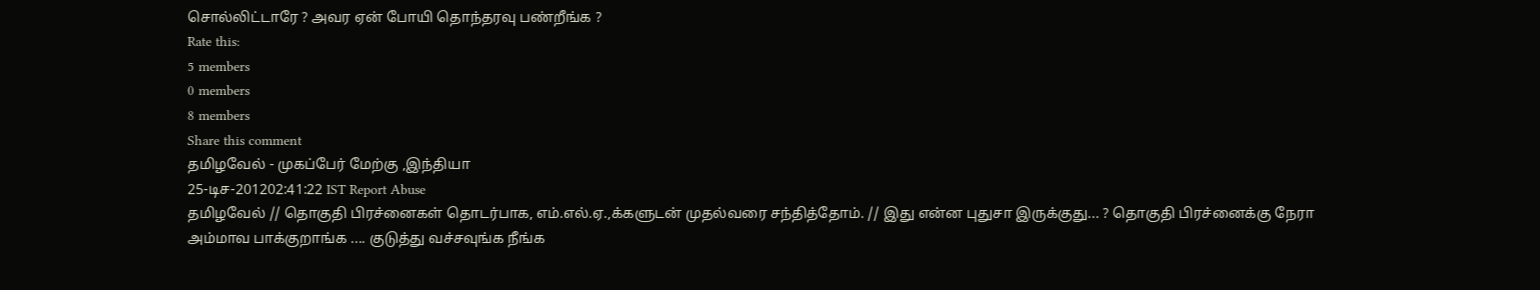சொல்லிட்டாரே ? அவர ஏன் போயி தொந்தரவு பண்றீங்க ?
Rate this:
5 members
0 members
8 members
Share this comment
தமிழவேல் - முகப்பேர் மேற்கு ,இந்தியா
25-டிச-201202:41:22 IST Report Abuse
தமிழவேல் // தொகுதி பிரச்னைகள் தொடர்பாக, எம்.எல்.ஏ.,க்களுடன் முதல்வரை சந்தித்தோம். // இது என்ன புதுசா இருக்குது... ? தொகுதி பிரச்னைக்கு நேரா அம்மாவ பாக்குறாங்க .... குடுத்து வச்சவுங்க நீங்க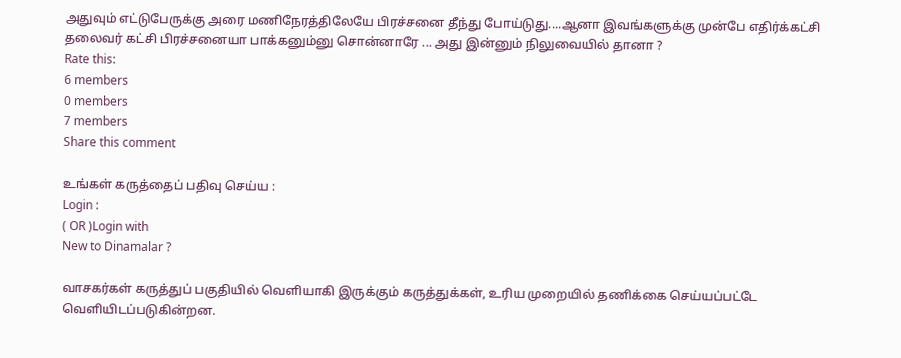அதுவும் எட்டுபேருக்கு அரை மணிநேரத்திலேயே பிரச்சனை தீந்து போய்டுது....ஆனா இவங்களுக்கு முன்பே எதிர்க்கட்சி தலைவர் கட்சி பிரச்சனையா பாக்கனும்னு சொன்னாரே ... அது இன்னும் நிலுவையில் தானா ?
Rate this:
6 members
0 members
7 members
Share this comment

உங்கள் கருத்தைப் பதிவு செய்ய :
Login :
( OR )Login with
New to Dinamalar ?

வாசகர்கள் கருத்துப் பகுதியில் வெளியாகி இருக்கும் கருத்துக்கள், உரிய முறையில் தணிக்கை செய்யப்பட்டே வெளியி‌டப்படுகின்றன.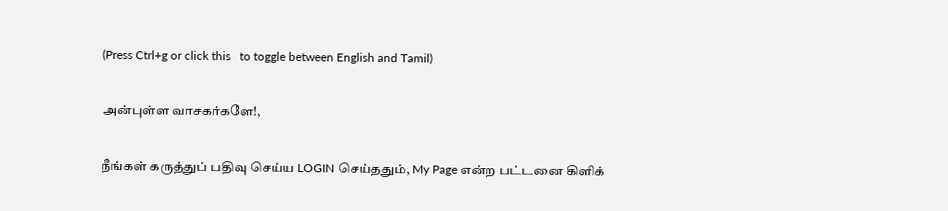(Press Ctrl+g or click this   to toggle between English and Tamil)

அன்புள்ள வாசகர்களே!,

நீங்கள் கருத்துப் பதிவு செய்ய LOGIN செய்ததும், My Page என்ற பட்டனை கிளிக்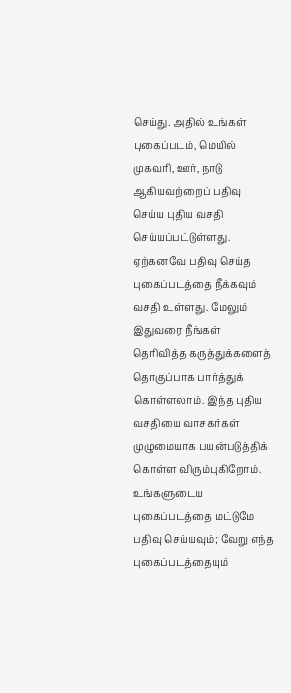செய்து. அதில் உங்கள் புகைப்படம், மெயில் முகவரி, ஊர், நாடு ஆகியவற்றைப் பதிவு செய்ய புதிய வசதி செய்யப்பட்டுள்ளது. ஏற்கனவே பதிவு செய்த புகைப்படத்தை நீக்கவும் வசதி உள்ளது. மேலும் இதுவரை நீங்கள் தெரிவித்த கருத்துக்களைத் தொகுப்பாக பார்த்துக் கொள்ளலாம். இந்த புதிய வசதியை வாசகர்கள் முழுமையாக பயன்படுத்திக் கொள்ள விரும்புகிறோம். உங்களுடைய புகைப்படத்தை மட்டுமே பதிவு செய்யவும்; வேறு எந்த புகைப்படத்தையும்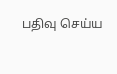பதிவு செய்ய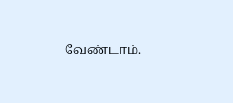வேண்டாம்.